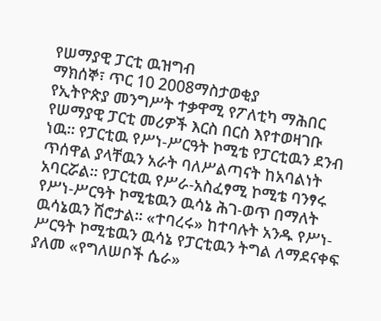የሠማያዊ ፓርቲ ዉዝግብ
ማክሰኞ፣ ጥር 10 2008ማስታወቂያ
የኢትዮጵያ መንግሥት ተቃዋሚ የፖለቲካ ማሕበር የሠማያዊ ፓርቲ መሪዎች እርስ በርስ እየተወዛገቡ ነዉ። የፓርቲዉ የሥነ-ሥርዓት ኮሚቴ የፓርቲዉን ደንብ ጥሰዋል ያላቸዉን አራት ባለሥልጣናት ከአባልነት አባርሯል። የፓርቲዉ የሥራ-አስፈፃሚ ኮሚቴ ባንፃሩ የሥነ-ሥርዓት ኮሚቴዉን ዉሳኔ ሕገ-ወጥ በማለት ዉሳኔዉን ሽሮታል። «ተባረሩ» ከተባሉት አንዱ የሥነ-ሥርዓት ኮሚቴዉን ዉሳኔ የፓርቲዉን ትግል ለማደናቀፍ ያለመ «የግለሠቦች ሴራ»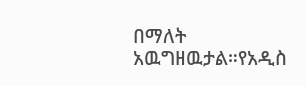በማለት አዉግዘዉታል።የአዲስ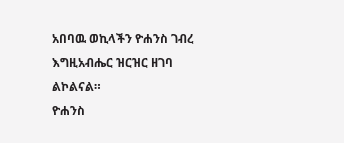አበባዉ ወኪላችን ዮሐንስ ገብረ እግዚአብሔር ዝርዝር ዘገባ ልኮልናል።
ዮሐንስ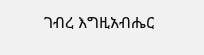ገብረ እግዚአብሔር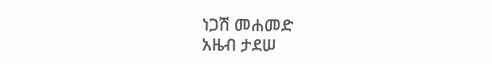ነጋሽ መሐመድ
አዜብ ታደሠ